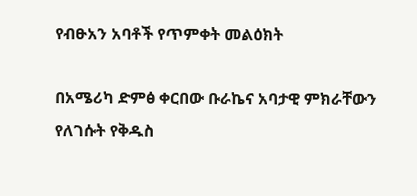የብፁአን አባቶች የጥምቀት መልዕክት

በአሜሪካ ድምፅ ቀርበው ቡራኬና አባታዊ ምክራቸውን የለገሱት የቅዱስ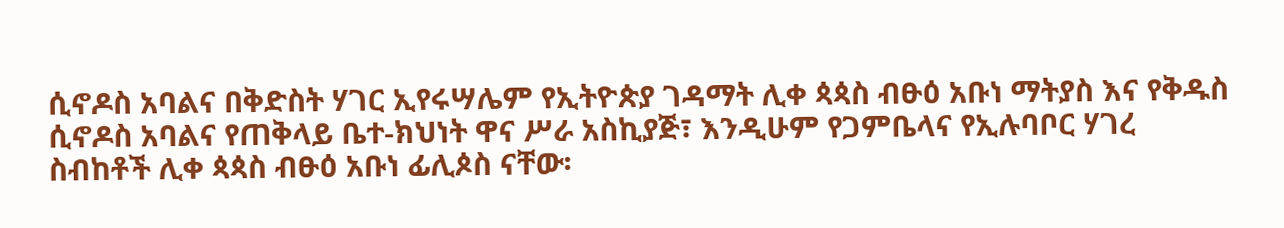ሲኖዶስ አባልና በቅድስት ሃገር ኢየሩሣሌም የኢትዮጵያ ገዳማት ሊቀ ጳጳስ ብፁዕ አቡነ ማትያስ እና የቅዱስ ሲኖዶስ አባልና የጠቅላይ ቤተ-ክህነት ዋና ሥራ አስኪያጅ፣ እንዲሁም የጋምቤላና የኢሉባቦር ሃገረ ስብከቶች ሊቀ ጳጳስ ብፁዕ አቡነ ፊሊጶስ ናቸው፡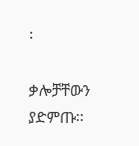፡

ቃሎቻቸውን ያድምጡ፡፡